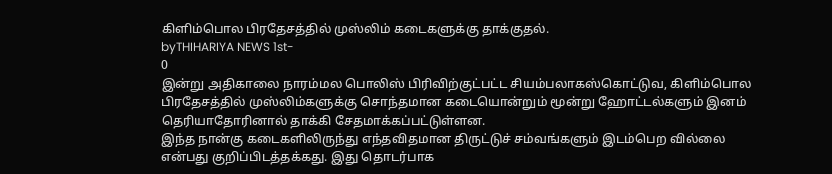கிளிம்பொல பிரதேசத்தில் முஸ்லிம் கடைகளுக்கு தாக்குதல்.
byTHIHARIYA NEWS 1st-
0
இன்று அதிகாலை நாரம்மல பொலிஸ் பிரிவிற்குட்பட்ட சியம்பலாகஸ்கொட்டுவ, கிளிம்பொல பிரதேசத்தில் முஸ்லிம்களுக்கு சொந்தமான கடையொன்றும் மூன்று ஹோட்டல்களும் இனம் தெரியாதோரினால் தாக்கி சேதமாக்கப்பட்டுள்ளன.
இந்த நான்கு கடைகளிலிருந்து எந்தவிதமான திருட்டுச் சம்வங்களும் இடம்பெற வில்லை என்பது குறிப்பிடத்தக்கது. இது தொடர்பாக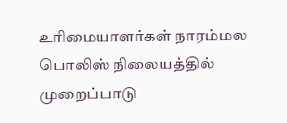உரிமையாளர்கள் நாரம்மல பொலிஸ் நிலையத்தில் முறைப்பாடு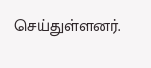செய்துள்ளனர்.